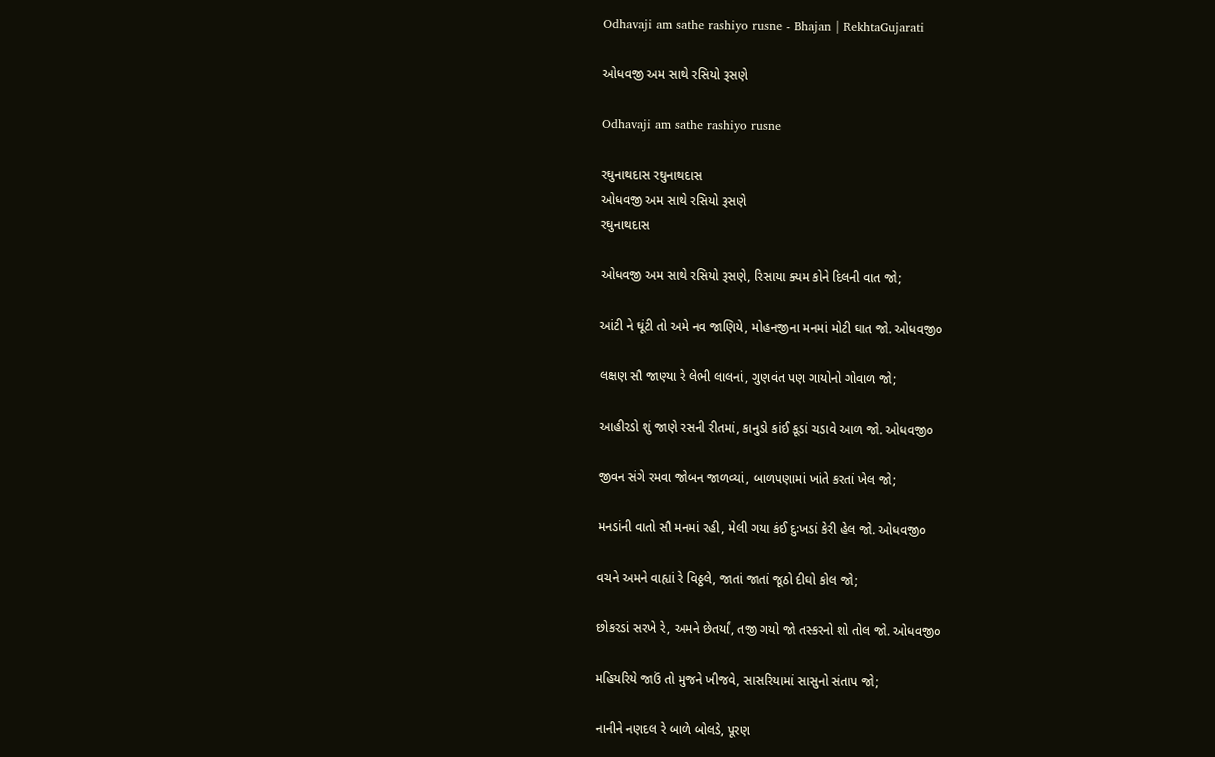Odhavaji am sathe rashiyo rusne - Bhajan | RekhtaGujarati

ઓધવજી અમ સાથે રસિયો રૂસણે

Odhavaji am sathe rashiyo rusne

રઘુનાથદાસ રઘુનાથદાસ
ઓધવજી અમ સાથે રસિયો રૂસણે
રઘુનાથદાસ

ઓધવજી અમ સાથે રસિયો રૂસણે, રિસાયા ક્યમ કોને દિલની વાત જો;

આંટી ને ઘૂંટી તો અમે નવ જાણિયે, મોહનજીના મનમાં મોટી ઘાત જો. ઓધવજી૦

લક્ષણ સૌ જાણ્યા રે લેભી લાલનાં, ગુણવંત પણ ગાયોનો ગોવાળ જો;

આહીરડો શું જાણે રસની રીતમાં, કાનુડો કાંઈ કૂડાં ચડાવે આળ જો. ઓધવજી૦

જીવન સંગે રમવા જોબન જાળવ્યાં, બાળપણામાં ખાંતે કરતાં ખેલ જો;

મનડાંની વાતો સૌ મનમાં રહી, મેલી ગયા કંઈ દુઃખડાં કેરી હેલ જો. ઓધવજી૦

વચને અમને વાહ્યાં રે વિઠ્ઠલે, જાતાં જાતાં જૂઠો દીઘો કોલ જો;

છોકરડાં સરખે રે, અમને છેતર્યાં, તજી ગયો જો તસ્કરનો શો તોલ જો. ઓધવજી૦

મહિયરિયે જાઉં તો મુજને ખીજવે, સાસરિયામાં સાસુનો સંતાપ જો;

નાનીને નણદલ રે બાળે બોલડે, પૂરણ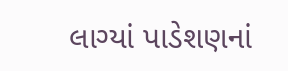લાગ્યાં પાડેશણનાં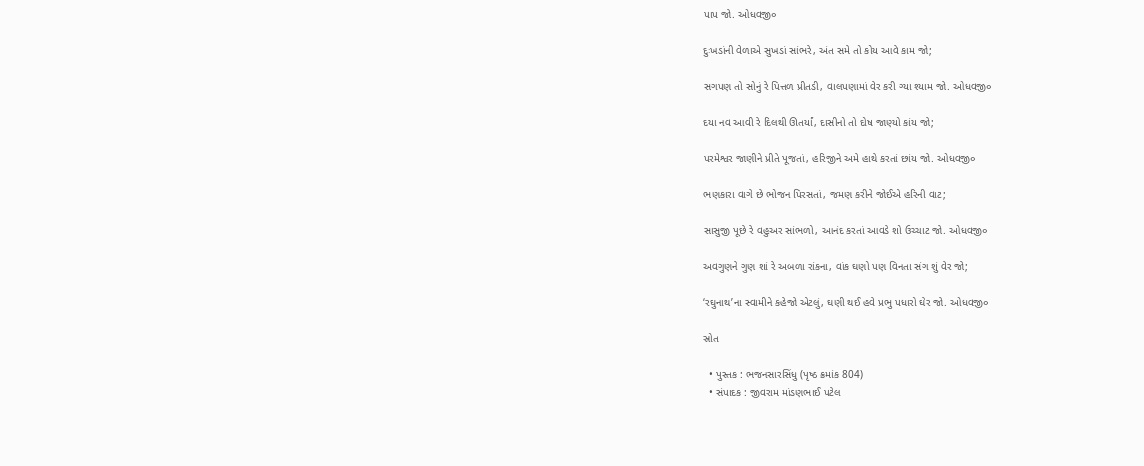પાપ જો. ઓધવજી૦

દુઃખડાંની વેળાએ સુખડાં સાંભરે, અંત સમે તો કોય આવે કામ જો;

સગપણ તો સોનું રે પિત્તળ પ્રીતડી, વાલપણામાં વેર કરી ગ્યા શ્યામ જો. ઓધવજી૦

દયા નવ આવી રે દિલથી ઊતર્યાં, દાસીનો તો દોષ જાણ્યો કાંય જો;

પરમેશ્વર જાણીને પ્રીતે પૂજતાં, હરિજીને અમે હાથે કરતાં છાંય જો. ઓધવજી૦

ભણકારા વાગે છે ભોજન પિરસતાં, જમણ કરીને જોઈએ હરિની વાટ;

સાસુજી પૂછે રે વહુઅર સાંભળો, આનંદ કરતાં આવડે શો ઉચ્ચાટ જો. ઓધવજી૦

અવગુણને ગુણ શાં રે અબળા રાંકના, વાંક ઘણો પણ વિનતા સંગ શું વેર જો;

‘રઘુનાથ’ના સ્વામીને કહેજો એટલું, ઘણી થઈ હવે પ્રભુ પધારો ઘેર જો. ઓધવજી૦

સ્રોત

  • પુસ્તક : ભજનસારસિંધુ (પૃષ્ઠ ક્રમાંક 804)
  • સંપાદક : જીવરામ માંડણભાઈ પટેલ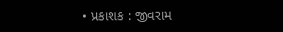• પ્રકાશક : જીવરામ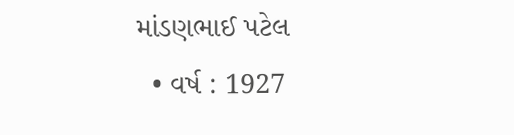માંડણભાઈ પટેલ
  • વર્ષ : 1927